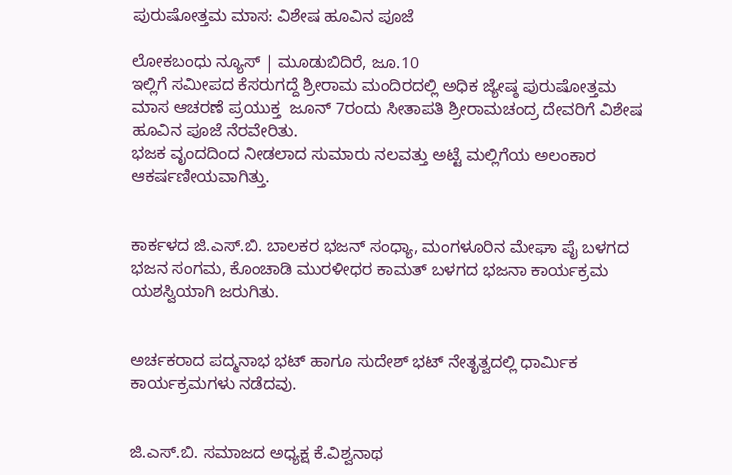ಪುರುಷೋತ್ತಮ ಮಾಸ: ವಿಶೇಷ ಹೂವಿನ ಪೂಜೆ

ಲೋಕಬಂಧು ನ್ಯೂಸ್ | ಮೂಡುಬಿದಿರೆ, ಜೂ.10
ಇಲ್ಲಿಗೆ ಸಮೀಪದ ಕೆಸರುಗದ್ದೆ ಶ್ರೀರಾಮ ಮಂದಿರದಲ್ಲಿ ಅಧಿಕ ಜ್ಯೇಷ್ಠ ಪುರುಷೋತ್ತಮ ಮಾಸ ಆಚರಣೆ ಪ್ರಯುಕ್ತ  ಜೂನ್ 7ರಂದು ಸೀತಾಪತಿ ಶ್ರೀರಾಮಚಂದ್ರ ದೇವರಿಗೆ ವಿಶೇಷ ಹೂವಿನ ಪೂಜೆ ನೆರವೇರಿತು.
ಭಜಕ ವೃಂದದಿಂದ ನೀಡಲಾದ ಸುಮಾರು ನಲವತ್ತು ಅಟ್ಟೆ ಮಲ್ಲಿಗೆಯ ಅಲಂಕಾರ ಆಕರ್ಷಣೀಯವಾಗಿತ್ತು.


ಕಾರ್ಕಳದ ಜಿ.ಎಸ್.ಬಿ. ಬಾಲಕರ ಭಜನ್ ಸಂಧ್ಯಾ, ಮಂಗಳೂರಿನ ಮೇಘಾ ಪೈ ಬಳಗದ ಭಜನ ಸಂಗಮ, ಕೊಂಚಾಡಿ ಮುರಳೀಧರ ಕಾಮತ್ ಬಳಗದ ಭಜನಾ ಕಾರ್ಯಕ್ರಮ ಯಶಸ್ವಿಯಾಗಿ ಜರುಗಿತು.


ಅರ್ಚಕರಾದ ಪದ್ಮನಾಭ ಭಟ್ ಹಾಗೂ ಸುದೇಶ್ ಭಟ್ ನೇತೃತ್ವದಲ್ಲಿ ಧಾರ್ಮಿಕ ಕಾರ್ಯಕ್ರಮಗಳು ನಡೆದವು.


ಜಿ.ಎಸ್.ಬಿ. ಸಮಾಜದ ಅಧ್ಯಕ್ಷ ಕೆ.ವಿಶ್ವನಾಥ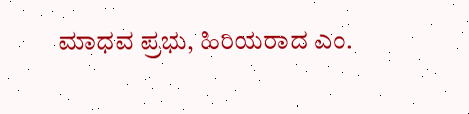ಮಾಧವ ಪ್ರಭು, ಹಿರಿಯರಾದ ಎಂ.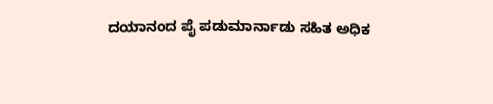ದಯಾನಂದ ಪೈ ಪಡುಮಾರ್ನಾಡು ಸಹಿತ ಅಧಿಕ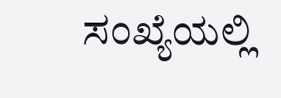ಸಂಖ್ಯೆಯಲ್ಲಿ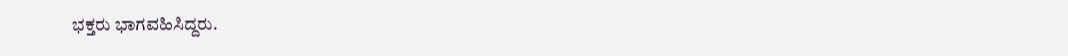ಭಕ್ತರು ಭಾಗವಹಿಸಿದ್ದರು.